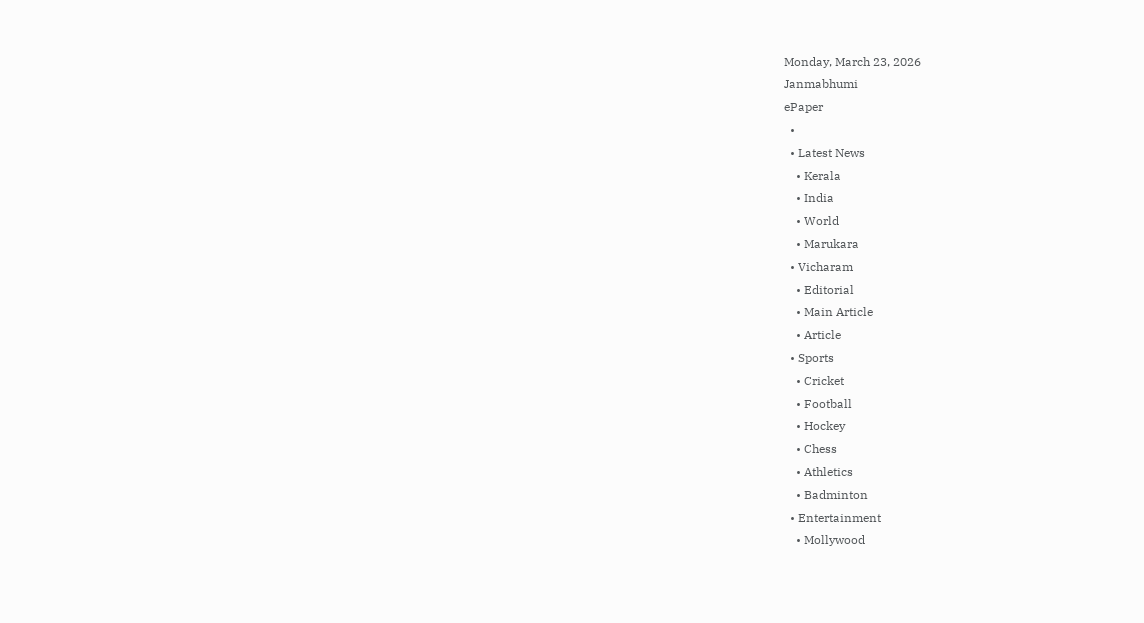Monday, March 23, 2026
Janmabhumi
ePaper
  •
  • Latest News
    • Kerala
    • India
    • World
    • Marukara
  • Vicharam
    • Editorial
    • Main Article
    • Article
  • Sports
    • Cricket
    • Football
    • Hockey
    • Chess
    • Athletics
    • Badminton
  • Entertainment
    • Mollywood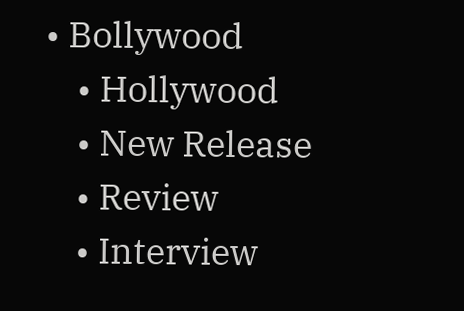• Bollywood
    • Hollywood
    • New Release
    • Review
    • Interview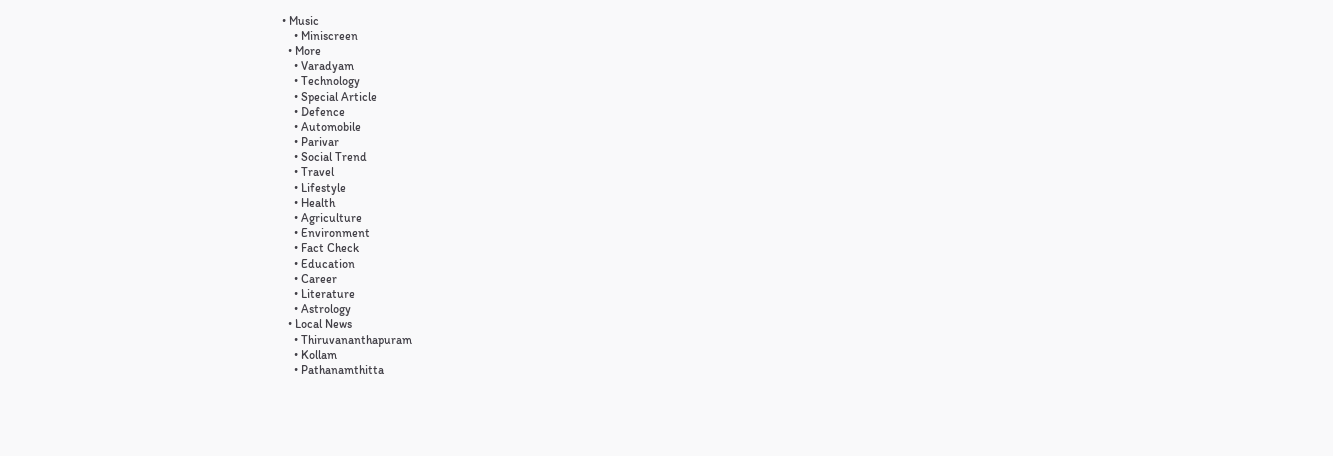• Music
    • Miniscreen
  • More
    • Varadyam
    • Technology
    • Special Article
    • Defence
    • Automobile
    • Parivar
    • Social Trend
    • Travel
    • Lifestyle
    • Health
    • Agriculture
    • Environment
    • Fact Check
    • Education
    • Career
    • Literature
    • Astrology
  • Local News
    • Thiruvananthapuram
    • Kollam
    • Pathanamthitta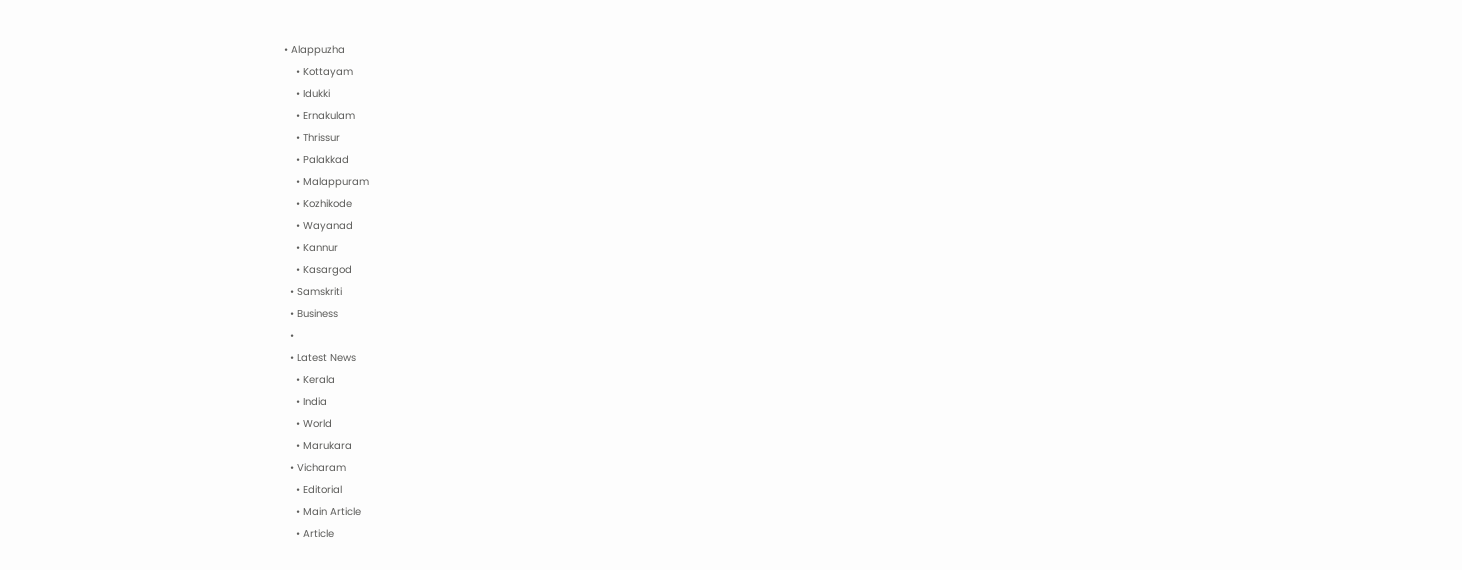• Alappuzha
    • Kottayam
    • Idukki
    • Ernakulam
    • Thrissur
    • Palakkad
    • Malappuram
    • Kozhikode
    • Wayanad
    • Kannur
    • Kasargod
  • Samskriti
  • Business
  •
  • Latest News
    • Kerala
    • India
    • World
    • Marukara
  • Vicharam
    • Editorial
    • Main Article
    • Article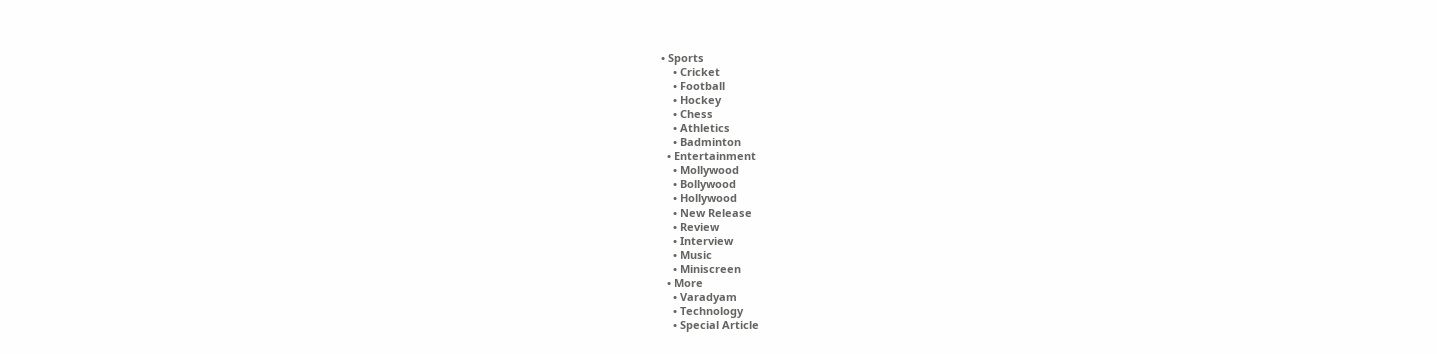• Sports
    • Cricket
    • Football
    • Hockey
    • Chess
    • Athletics
    • Badminton
  • Entertainment
    • Mollywood
    • Bollywood
    • Hollywood
    • New Release
    • Review
    • Interview
    • Music
    • Miniscreen
  • More
    • Varadyam
    • Technology
    • Special Article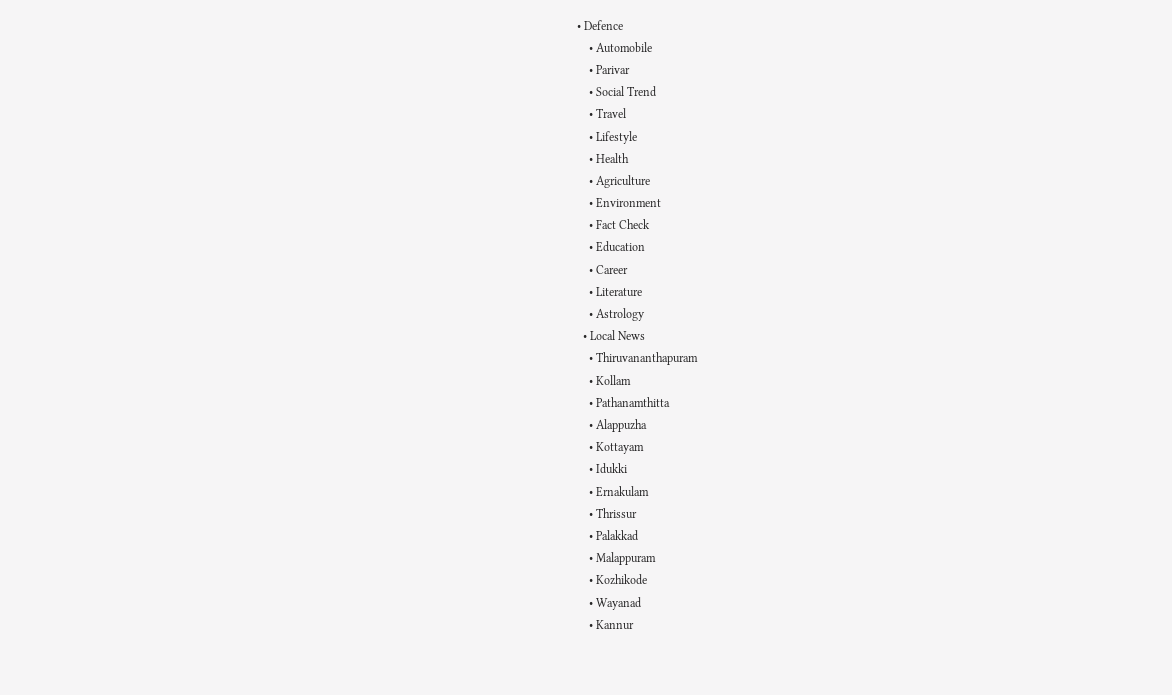• Defence
    • Automobile
    • Parivar
    • Social Trend
    • Travel
    • Lifestyle
    • Health
    • Agriculture
    • Environment
    • Fact Check
    • Education
    • Career
    • Literature
    • Astrology
  • Local News
    • Thiruvananthapuram
    • Kollam
    • Pathanamthitta
    • Alappuzha
    • Kottayam
    • Idukki
    • Ernakulam
    • Thrissur
    • Palakkad
    • Malappuram
    • Kozhikode
    • Wayanad
    • Kannur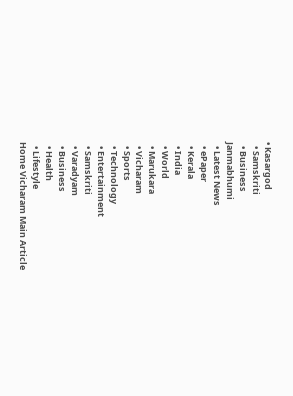• Kasargod
  • Samskriti
  • Business
Janmabhumi
  • Latest News
  • ePaper
  • Kerala
  • India
  • World
  • Marukara
  • Vicharam
  • Sports
  • Technology
  • Entertainment
  • Samskriti
  • Varadyam
  • Business
  • Health
  • Lifestyle
Home Vicharam Main Article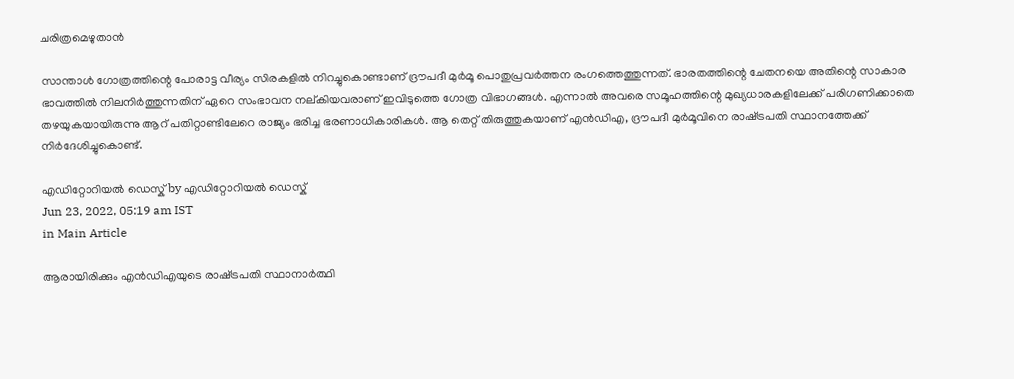ചരിത്രമെഴുതാന്‍

സാന്താള്‍ ഗോത്രത്തിന്റെ പോരാട്ട വീര്യം സിരകളില്‍ നിറച്ചുകൊണ്ടാണ് ദ്രൗപദീ മുര്‍മൂ പൊതുപ്രവര്‍ത്തന രംഗത്തെത്തുന്നത്. ഭാരതത്തിന്റെ ചേതനയെ അതിന്റെ സാകാര ഭാവത്തില്‍ നിലനിര്‍ത്തുന്നതിന് ഏറെ സംഭാവന നല്കിയവരാണ് ഇവിടുത്തെ ഗോത്ര വിഭാഗങ്ങള്‍. എന്നാല്‍ അവരെ സമൂഹത്തിന്റെ മുഖ്യധാരകളിലേക്ക് പരിഗണിക്കാതെ തഴയുകയായിരുന്നു ആറ് പതിറ്റാണ്ടിലേറെ രാജ്യം ഭരിച്ച ഭരണാധികാരികള്‍. ആ തെറ്റ് തിരുത്തുകയാണ് എന്‍ഡിഎ, ദ്രൗപദീ മുര്‍മൂവിനെ രാഷ്‌ട്രപതി സ്ഥാനത്തേക്ക് നിര്‍ദേശിച്ചുകൊണ്ട്.

എഡിറ്റോറിയൽ ഡെസ്ക് by എഡിറ്റോറിയൽ ഡെസ്ക്
Jun 23, 2022, 05:19 am IST
in Main Article

ആരായിരിക്കും എന്‍ഡിഎയുടെ രാഷ്‌ട്രപതി സ്ഥാനാര്‍ത്ഥി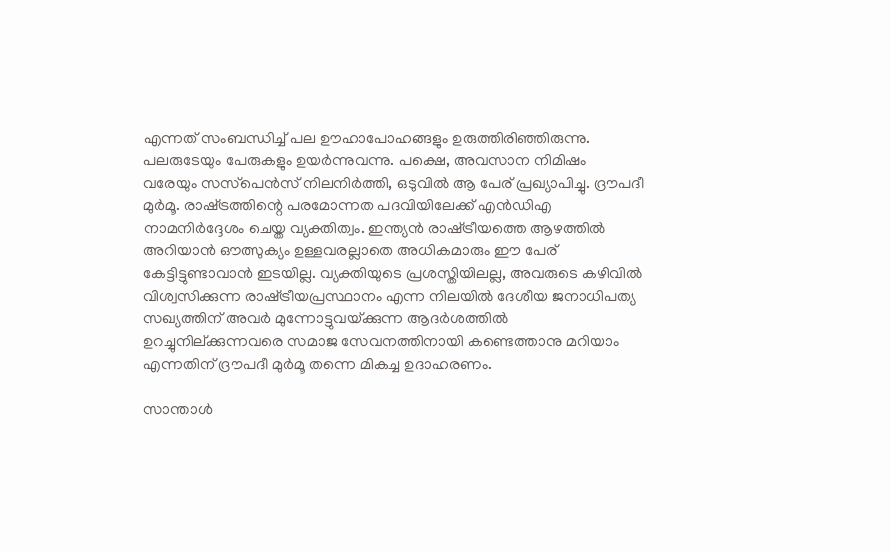എന്നത് സംബന്ധിച്ച് പല ഊഹാപോഹങ്ങളും ഉരുത്തിരിഞ്ഞിരുന്നു. പലരുടേയും പേരുകളും ഉയര്‍ന്നുവന്നു. പക്ഷെ, അവസാന നിമിഷം വരേയും സസ്‌പെന്‍സ് നിലനിര്‍ത്തി, ഒടുവില്‍ ആ പേര് പ്രഖ്യാപിച്ചു. ദ്രൗപദീ മുര്‍മൂ. രാഷ്‌ട്രത്തിന്റെ പരമോന്നത പദവിയിലേക്ക് എന്‍ഡിഎ നാമനിര്‍ദ്ദേശം ചെയ്ത വ്യക്തിത്വം. ഇന്ത്യന്‍ രാഷ്‌ട്രീയത്തെ ആഴത്തില്‍ അറിയാന്‍ ഔത്സുക്യം ഉള്ളവരല്ലാതെ അധികമാരും ഈ പേര് കേട്ടിട്ടുണ്ടാവാന്‍ ഇടയില്ല. വ്യക്തിയുടെ പ്രശസ്തിയിലല്ല, അവരുടെ കഴിവില്‍ വിശ്വസിക്കുന്ന രാഷ്‌ട്രീയപ്രസ്ഥാനം എന്ന നിലയില്‍ ദേശീയ ജനാധിപത്യ സഖ്യത്തിന് അവര്‍ മുന്നോട്ടുവയ്‌ക്കുന്ന ആദര്‍ശത്തില്‍ ഉറച്ചുനില്ക്കുന്നവരെ സമാജ സേവനത്തിനായി കണ്ടെത്താനു മറിയാം എന്നതിന് ദ്രൗപദീ മുര്‍മൂ തന്നെ മികച്ച ഉദാഹരണം.

സാന്താള്‍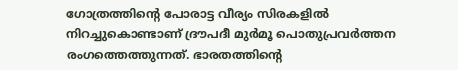ഗോത്രത്തിന്റെ പോരാട്ട വീര്യം സിരകളില്‍ നിറച്ചുകൊണ്ടാണ് ദ്രൗപദീ മുര്‍മൂ പൊതുപ്രവര്‍ത്തന രംഗത്തെത്തുന്നത്. ഭാരതത്തിന്റെ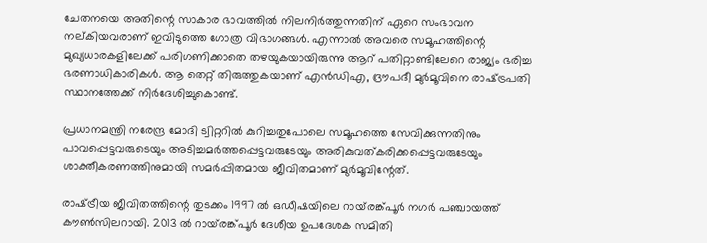ചേതനയെ അതിന്റെ സാകാര ഭാവത്തില്‍ നിലനിര്‍ത്തുന്നതിന് ഏറെ സംഭാവന നല്കിയവരാണ് ഇവിടുത്തെ ഗോത്ര വിഭാഗങ്ങള്‍. എന്നാല്‍ അവരെ സമൂഹത്തിന്റെ മുഖ്യധാരകളിലേക്ക് പരിഗണിക്കാതെ തഴയുകയായിരുന്നു ആറ് പതിറ്റാണ്ടിലേറെ രാജ്യം ഭരിച്ച ഭരണാധികാരികള്‍. ആ തെറ്റ് തിരുത്തുകയാണ് എന്‍ഡിഎ, ദ്രൗപദീ മുര്‍മൂവിനെ രാഷ്‌ട്രപതി സ്ഥാനത്തേക്ക് നിര്‍ദേശിച്ചുകൊണ്ട്.

പ്രധാനമന്ത്രി നരേന്ദ്ര മോദി ട്വിറ്ററില്‍ കുറിച്ചതുപോലെ സമൂഹത്തെ സേവിക്കുന്നതിനും പാവപ്പെട്ടവരുടെയും അടിച്ചമര്‍ത്തപ്പെട്ടവരുടേയും അരികുവത്കരിക്കപ്പെട്ടവരുടേയും ശാക്തീകരണത്തിനുമായി സമര്‍പ്പിതമായ ജീവിതമാണ് മുര്‍മൂവിന്റേത്.

രാഷ്‌ട്രീയ ജീവിതത്തിന്റെ തുടക്കം 1997 ല്‍ ഒഡീഷയിലെ റായ്‌രങ്ക്പൂര്‍ നഗര്‍ പഞ്ചായത്ത് കൗണ്‍സിലറായി. 2013 ല്‍ റായ്‌രങ്ക്പൂര്‍ ദേശീയ ഉപദേശക സമിതി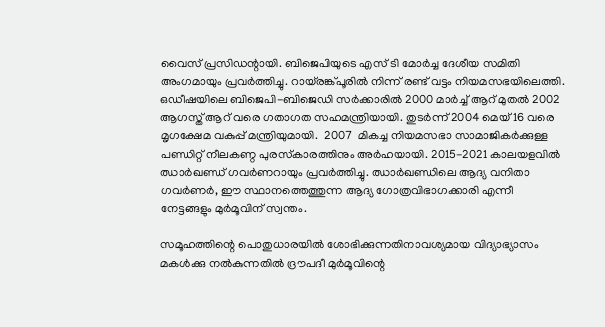വൈസ് പ്രസിഡന്റായി. ബിജെപിയുടെ എസ് ടി മോര്‍ച്ച ദേശീയ സമിതി അംഗമായും പ്രവര്‍ത്തിച്ചു. റായ്‌രങ്ക്പൂരില്‍ നിന്ന് രണ്ട് വട്ടം നിയമസഭയിലെത്തി. ഒഡീഷയിലെ ബിജെപി-ബിജെഡി സര്‍ക്കാരില്‍ 2000 മാര്‍ച്ച് ആറ് മുതല്‍ 2002 ആഗസ്ത് ആറ് വരെ ഗതാഗത സഹമന്ത്രിയായി. തുടര്‍ന്ന് 2004 മെയ് 16 വരെ മൃഗക്ഷേമ വകുപ്പ് മന്ത്രിയുമായി.  2007  മികച്ച നിയമസഭാ സാമാജികര്‍ക്കുള്ള പണ്ഡിറ്റ് നീലകണ്ഠ പുരസ്‌കാരത്തിനും അര്‍ഹയായി. 2015-2021 കാലയളവില്‍ ഝാര്‍ഖണ്ഡ് ഗവര്‍ണറായും പ്രവര്‍ത്തിച്ചു. ഝാര്‍ഖണ്ഡിലെ ആദ്യ വനിതാ ഗവര്‍ണര്‍, ഈ സ്ഥാനത്തെത്തുന്ന ആദ്യ ഗോത്രവിഭാഗക്കാരി എന്നീ നേട്ടങ്ങളും മുര്‍മൂവിന് സ്വന്തം.

സമൂഹത്തിന്റെ പൊതുധാരയില്‍ ശോഭിക്കുന്നതിനാവശ്യമായ വിദ്യാഭ്യാസം മകള്‍ക്കു നല്‍കുന്നതില്‍ ദ്രൗപദീ മുര്‍മൂവിന്റെ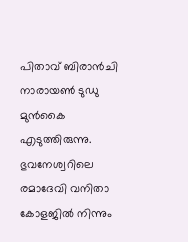പിതാവ് ബിരാന്‍ചി നാരായണ്‍ ടുഡു മുന്‍കൈ എടുത്തിരുന്നു. ഭുവനേശ്വറിലെ രമാദേവി വനിതാ കോളജില്‍ നിന്നും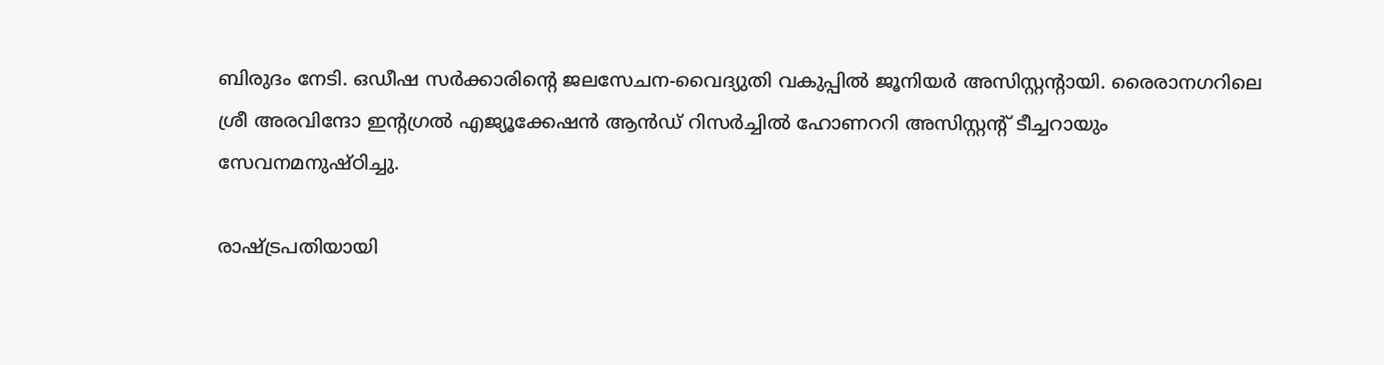ബിരുദം നേടി. ഒഡീഷ സര്‍ക്കാരിന്റെ ജലസേചന-വൈദ്യുതി വകുപ്പില്‍ ജൂനിയര്‍ അസിസ്റ്റന്റായി. രൈരാനഗറിലെ ശ്രീ അരവിന്ദോ ഇന്റഗ്രല്‍ എജ്യൂക്കേഷന്‍ ആന്‍ഡ് റിസര്‍ച്ചില്‍ ഹോണററി അസിസ്റ്റന്റ് ടീച്ചറായും സേവനമനുഷ്ഠിച്ചു.

രാഷ്‌ട്രപതിയായി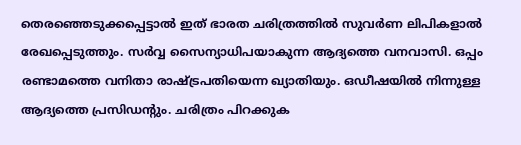തെരഞ്ഞെടുക്കപ്പെട്ടാല്‍ ഇത് ഭാരത ചരിത്രത്തില്‍ സുവര്‍ണ ലിപികളാല്‍ രേഖപ്പെടുത്തും. സര്‍വ്വ സൈന്യാധിപയാകുന്ന ആദ്യത്തെ വനവാസി. ഒപ്പം രണ്ടാമത്തെ വനിതാ രാഷ്‌ട്രപതിയെന്ന ഖ്യാതിയും. ഒഡീഷയില്‍ നിന്നുള്ള ആദ്യത്തെ പ്രസിഡന്റും. ചരിത്രം പിറക്കുക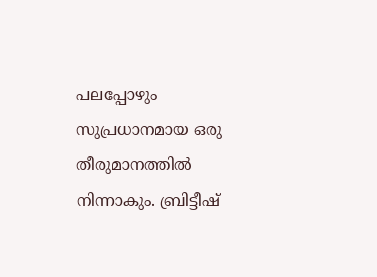പലപ്പോഴും സുപ്രധാനമായ ഒരു തീരുമാനത്തില്‍ നിന്നാകും. ബ്രിട്ടീഷ്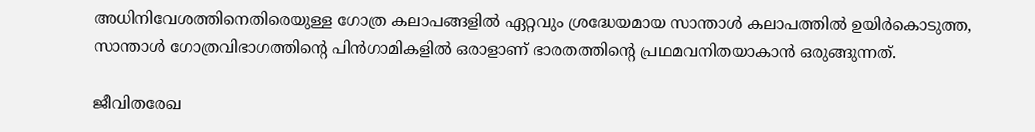അധിനിവേശത്തിനെതിരെയുള്ള ഗോത്ര കലാപങ്ങളില്‍ ഏറ്റവും ശ്രദ്ധേയമായ സാന്താള്‍ കലാപത്തില്‍ ഉയിര്‍കൊടുത്ത, സാന്താള്‍ ഗോത്രവിഭാഗത്തിന്റെ പിന്‍ഗാമികളില്‍ ഒരാളാണ് ഭാരതത്തിന്റെ പ്രഥമവനിതയാകാന്‍ ഒരുങ്ങുന്നത്.

ജീവിതരേഖ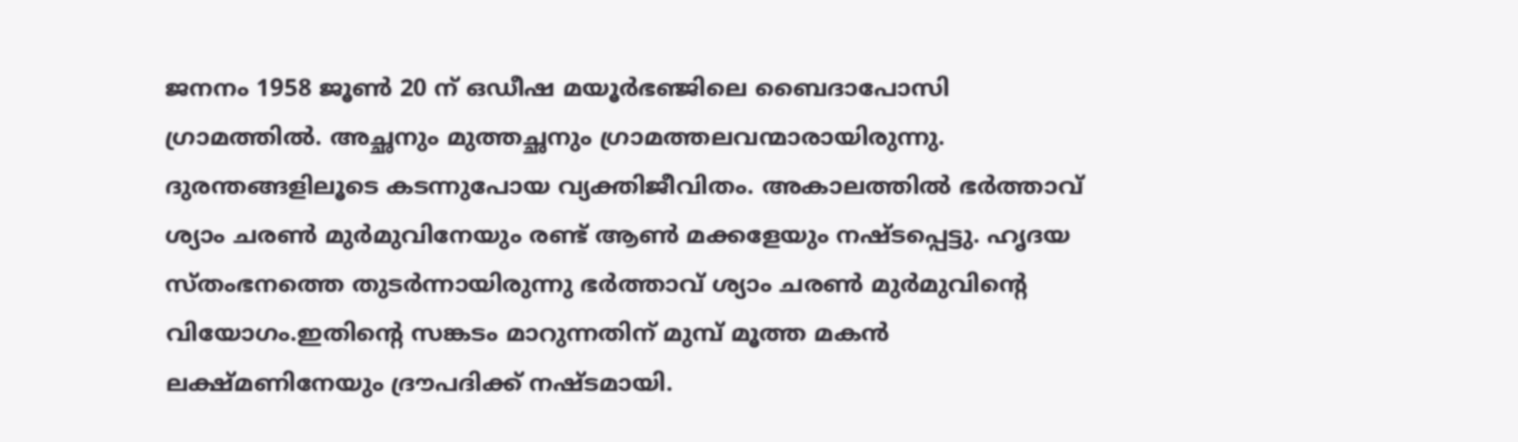ജനനം 1958 ജൂണ്‍ 20 ന് ഒഡീഷ മയൂര്‍ഭഞ്ജിലെ ബൈദാപോസി ഗ്രാമത്തില്‍. അച്ഛനും മുത്തച്ഛനും ഗ്രാമത്തലവന്മാരായിരുന്നു. ദുരന്തങ്ങളിലൂടെ കടന്നുപോയ വ്യക്തിജീവിതം. അകാലത്തില്‍ ഭര്‍ത്താവ് ശ്യാം ചരണ്‍ മുര്‍മുവിനേയും രണ്ട് ആണ്‍ മക്കളേയും നഷ്ടപ്പെട്ടു. ഹൃദയ സ്തംഭനത്തെ തുടര്‍ന്നായിരുന്നു ഭര്‍ത്താവ് ശ്യാം ചരണ്‍ മുര്‍മുവിന്റെ വിയോഗം.ഇതിന്റെ സങ്കടം മാറുന്നതിന് മുമ്പ് മൂത്ത മകന്‍ ലക്ഷ്മണിനേയും ദ്രൗപദിക്ക് നഷ്ടമായി.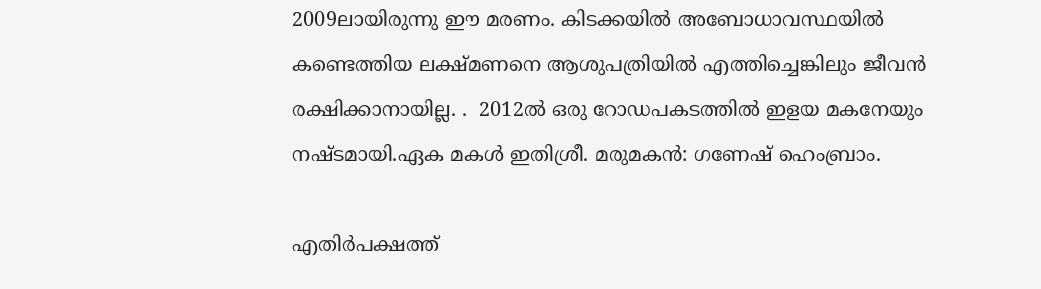2009ലായിരുന്നു ഈ മരണം. കിടക്കയില്‍ അബോധാവസ്ഥയില്‍ കണ്ടെത്തിയ ലക്ഷ്മണനെ ആശുപത്രിയില്‍ എത്തിച്ചെങ്കിലും ജീവന്‍ രക്ഷിക്കാനായില്ല. .  2012ല്‍ ഒരു റോഡപകടത്തില്‍ ഇളയ മകനേയും നഷ്ടമായി.ഏക മകള്‍ ഇതിശ്രീ. മരുമകന്‍: ഗണേഷ് ഹെംബ്രാം.

എതിര്‍പക്ഷത്ത്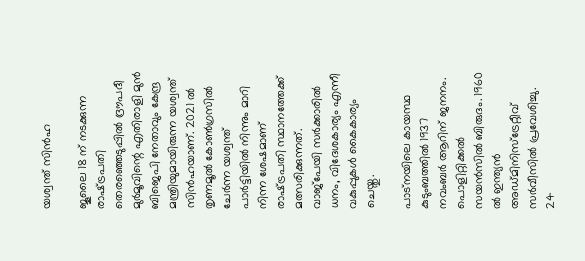യശ്വന്ത് സിന്‍ഹ

ജൂലൈ 18 ന് നടക്കുന്ന രാഷ്‌ട്രപതി തെരഞ്ഞെടുപ്പില്‍ ദ്രൗപദീ മുര്‍മൂവിന്റെ എതിരാളി മുന്‍ ബിജെപി നേതാവും കേന്ദ്ര മന്ത്രിയുമായിരുന്ന യശ്വന്ത് സിന്‍ഹയാണ്. 2021 ല്‍ തൃണമൂല്‍ കോണ്‍ഗ്രസില്‍ ചേര്‍ന്ന യശ്വന്ത് പാര്‍ട്ടിയില്‍ നിന്നും മാറി നിന്ന ശേഷമാണ് രാഷ്‌ട്രപതി സ്ഥാനത്തേക്ക് മത്സരിക്കുന്നത്. വാജ്‌പേയി സര്‍ക്കാരില്‍ ധനം, വിദേശകാര്യം എന്നീ വകുപ്പുകള്‍ കൈകാര്യം ചെയ്തു.

പാട്‌നയിലെ കായസ്ഥ കുടുംബത്തില്‍ 1937 നവംബര്‍ ആറിന് ജനനം. പൊളിറ്റിക്കല്‍ സയന്‍സില്‍ ബിരുദം. 1960 ല്‍ ഇന്ത്യന്‍ അഡ്മിനിസ്‌ട്രേറ്റീവ് സര്‍വീസില്‍ പ്രവേശിച്ചു. 24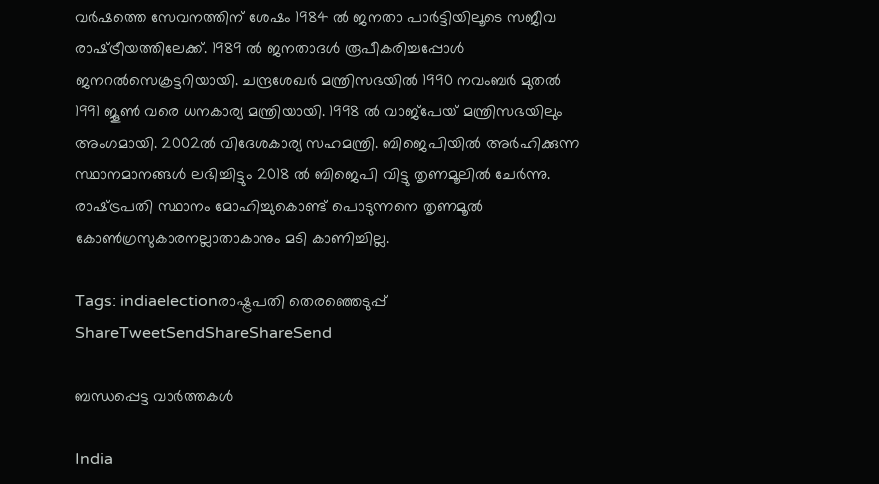വര്‍ഷത്തെ സേവനത്തിന് ശേഷം 1984 ല്‍ ജനതാ പാര്‍ട്ടിയിലൂടെ സജീവ രാഷ്‌ട്രീയത്തിലേക്ക്. 1989 ല്‍ ജനതാദള്‍ രൂപീകരിച്ചപ്പോള്‍ ജനറല്‍സെക്രട്ടറിയായി. ചന്ദ്രശേഖര്‍ മന്ത്രിസഭയില്‍ 1990 നവംബര്‍ മുതല്‍ 1991 ജൂണ്‍ വരെ ധനകാര്യ മന്ത്രിയായി. 1998 ല്‍ വാജ്‌പേയ് മന്ത്രിസഭയിലും അംഗമായി. 2002ല്‍ വിദേശകാര്യ സഹമന്ത്രി. ബിജെപിയില്‍ അര്‍ഹിക്കുന്ന സ്ഥാനമാനങ്ങള്‍ ലഭിച്ചിട്ടും 2018 ല്‍ ബിജെപി വിട്ടു തൃണമൂലില്‍ ചേര്‍ന്നു. രാഷ്‌ട്രപതി സ്ഥാനം മോഹിച്ചുകൊണ്ട് പൊടുന്നനെ തൃണമൂല്‍ കോണ്‍ഗ്രസുകാരനല്ലാതാകാനും മടി കാണിച്ചില്ല.

Tags: indiaelectionരാഷ്ട്രപതി തെരഞ്ഞെടുപ്പ്
ShareTweetSendShareShareSend

ബന്ധപ്പെട്ട വാര്‍ത്തകള്‍

India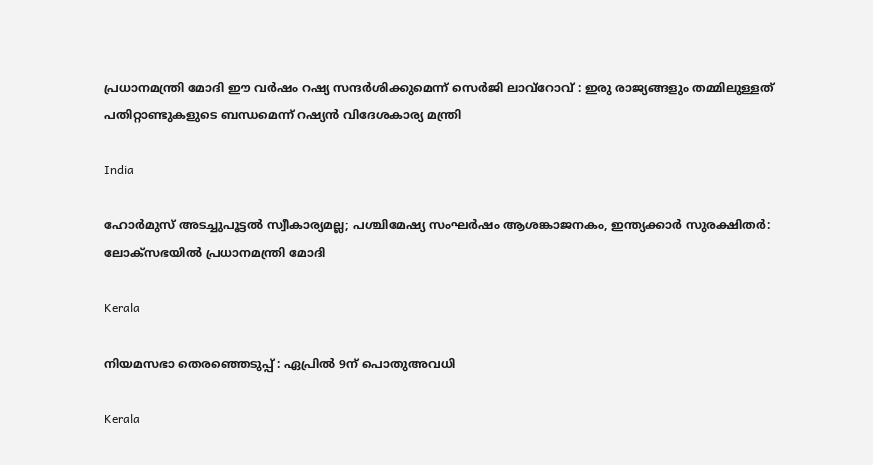പ്രധാനമന്ത്രി മോദി ഈ വർഷം റഷ്യ സന്ദർശിക്കുമെന്ന് സെർജി ലാവ്‌റോവ് : ഇരു രാജ്യങ്ങളും തമ്മിലുള്ളത് പതിറ്റാണ്ടുകളുടെ ബന്ധമെന്ന് റഷ്യൻ വിദേശകാര്യ മന്ത്രി

India

ഹോർമുസ് അടച്ചുപൂട്ടൽ സ്വീകാര്യമല്ല; പശ്ചിമേഷ്യ സംഘർഷം ആശങ്കാജനകം, ഇന്ത്യക്കാർ സുരക്ഷിതർ: ലോക്‌സഭയിൽ പ്രധാനമന്ത്രി മോദി

Kerala

നിയമസഭാ തെരഞ്ഞെടുപ്പ് : ഏപ്രില്‍ 9ന് പൊതുഅവധി

Kerala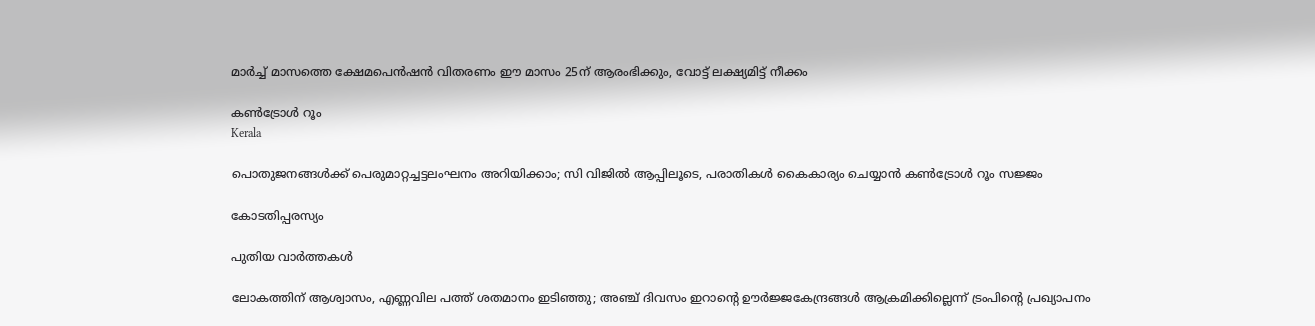മാര്‍ച്ച് മാസത്തെ ക്ഷേമപെന്‍ഷന്‍ വിതരണം ഈ മാസം 25ന് ആരംഭിക്കും, വോട്ട് ലക്ഷ്യമിട്ട് നീക്കം

കൺട്രോൾ റൂം
Kerala

പൊതുജനങ്ങള്‍ക്ക് പെരുമാറ്റച്ചട്ടലംഘനം അറിയിക്കാം; സി വിജില്‍ ആപ്പിലൂടെ, പരാതികള്‍ കൈകാര്യം ചെയ്യാൻ കൺട്രോൾ റൂം സജ്ജം

കോടതിപ്പരസ്യം

പുതിയ വാര്‍ത്തകള്‍

ലോകത്തിന് ആശ്വാസം, എണ്ണവില പത്ത് ശതമാനം ഇടിഞ്ഞു; അഞ്ച് ദിവസം ഇറാന്റെ ഊര്‍ജ്ജകേന്ദ്രങ്ങള്‍ ആക്രമിക്കില്ലെന്ന് ട്രംപിന്റെ പ്രഖ്യാപനം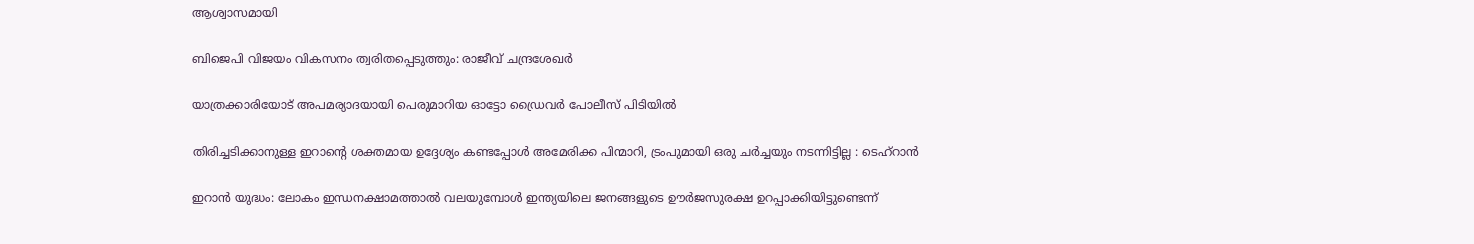ആശ്വാസമായി

ബിജെപി വിജയം വികസനം ത്വരിതപ്പെടുത്തും: രാജീവ് ചന്ദ്രശേഖർ

യാത്രക്കാരിയോട് അപമര്യാദയായി പെരുമാറിയ ഓട്ടോ ഡ്രൈവർ പോലീസ് പിടിയിൽ

തിരിച്ചടിക്കാനുള്ള ഇറാന്റെ ശക്തമായ ഉദ്ദേശ്യം കണ്ടപ്പോൾ അമേരിക്ക പിന്മാറി, ട്രംപുമായി ഒരു ചർച്ചയും നടന്നിട്ടില്ല : ടെഹ്‌റാൻ

ഇറാന്‍ യുദ്ധം: ലോകം ഇന്ധനക്ഷാമത്താല്‍ വലയുമ്പോള്‍ ഇന്ത്യയിലെ ജനങ്ങളുടെ ഊർജസുരക്ഷ ഉറപ്പാക്കിയിട്ടുണ്ടെന്ന്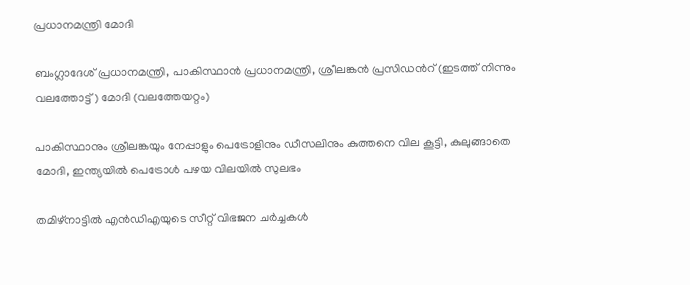പ്രധാനമന്ത്രി മോദി

ബംഗ്ലാദേശ് പ്രധാനമന്ത്രി, പാകിസ്ഥാന്‍ പ്രധാനമന്ത്രി, ശ്രീലങ്കന്‍ പ്രസിഡന്‍റ് (ഇടത്ത് നിന്നും വലത്തോട്ട്) മോദി (വലത്തേയറ്റം)

പാകിസ്ഥാനും ശ്രീലങ്കയും നേപ്പാളും പെട്രോളിനും ഡീസലിനും കുത്തനെ വില കൂട്ടി, കുലുങ്ങാതെ മോദി, ഇന്ത്യയില്‍ പെട്രോള്‍ പഴയ വിലയില്‍ സുലഭം

തമിഴ്നാട്ടിൽ എൻഡിഎയുടെ സീറ്റ് വിഭജന ചർച്ചകൾ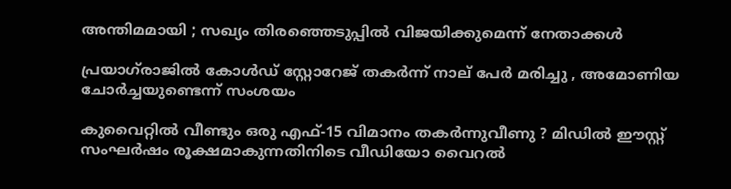അന്തിമമായി ; സഖ്യം തിരഞ്ഞെടുപ്പിൽ വിജയിക്കുമെന്ന് നേതാക്കൾ

പ്രയാഗ്‌രാജിൽ കോൾഡ് സ്റ്റോറേജ് തകർന്ന് നാല് പേർ മരിച്ചു , അമോണിയ ചോർച്ചയുണ്ടെന്ന് സംശയം

കുവൈറ്റിൽ വീണ്ടും ഒരു എഫ്-15 വിമാനം തകർന്നുവീണു ? മിഡിൽ ഈസ്റ്റ് സംഘർഷം രൂക്ഷമാകുന്നതിനിടെ വീഡിയോ വൈറൽ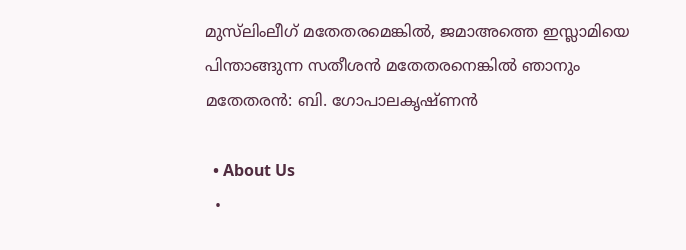മുസ്‌ലിംലീഗ് മതേതരമെങ്കിൽ, ജമാഅത്തെ ഇസ്ലാമിയെ പിന്താങ്ങുന്ന സതീശന്‍ മതേതരനെങ്കില്‍ ഞാനും മതേതരന്‍: ബി. ഗോപാലകൃഷ്ണൻ

  • About Us
  •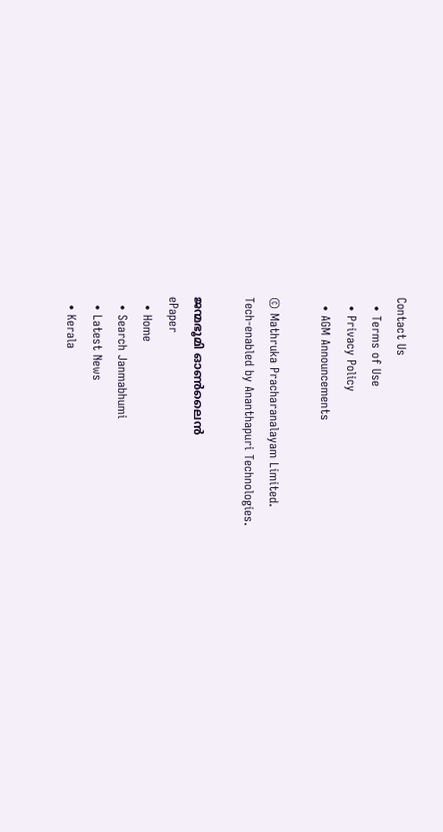Contact Us
  • Terms of Use
  • Privacy Policy
  • AGM Announcements

© Mathruka Pracharanalayam Limited.
Tech-enabled by Ananthapuri Technologies.

ജന്മഭൂമി ഓണ്‍ലൈന്‍
ePaper
  • Home
  • Search Janmabhumi
  • Latest News
  • Kerala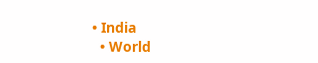• India
  • World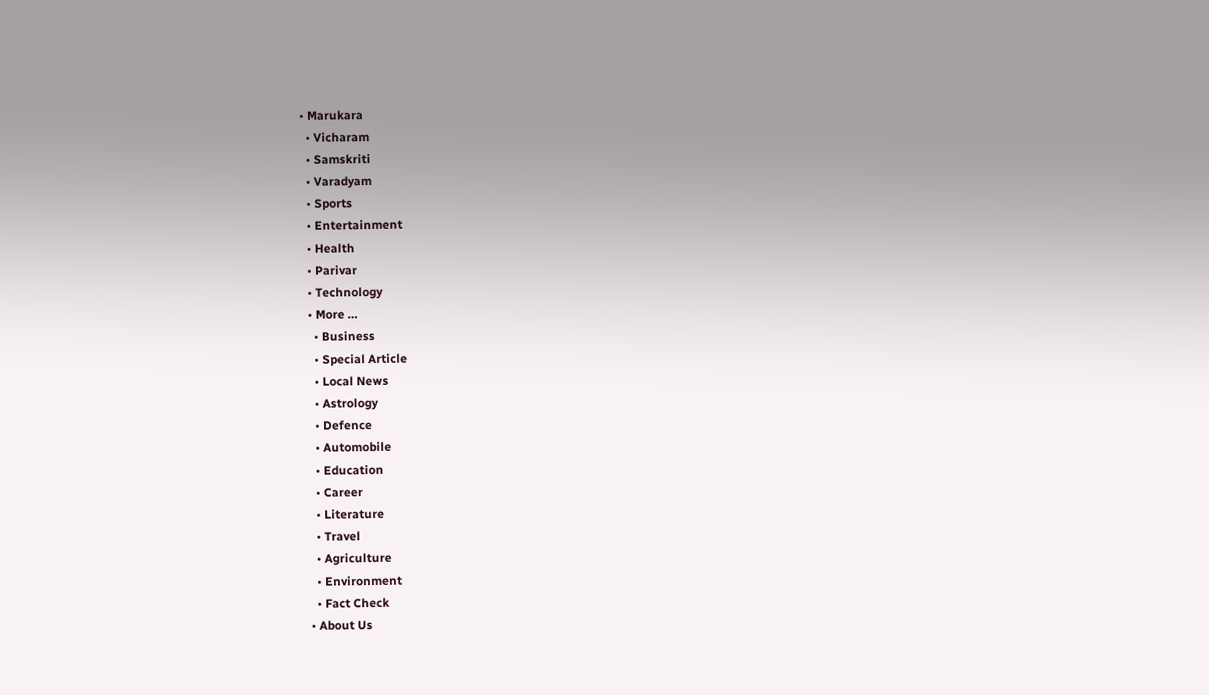• Marukara
  • Vicharam
  • Samskriti
  • Varadyam
  • Sports
  • Entertainment
  • Health
  • Parivar
  • Technology
  • More …
    • Business
    • Special Article
    • Local News
    • Astrology
    • Defence
    • Automobile
    • Education
    • Career
    • Literature
    • Travel
    • Agriculture
    • Environment
    • Fact Check
  • About Us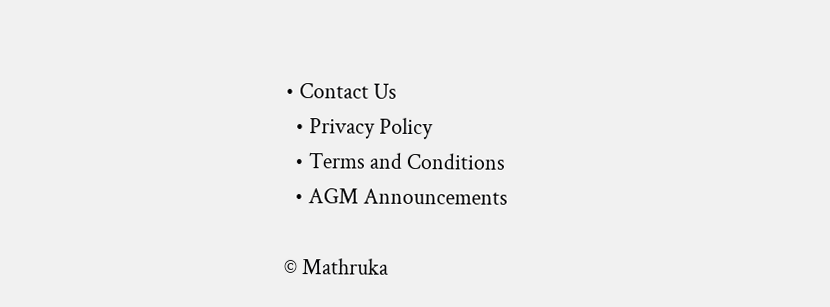• Contact Us
  • Privacy Policy
  • Terms and Conditions
  • AGM Announcements

© Mathruka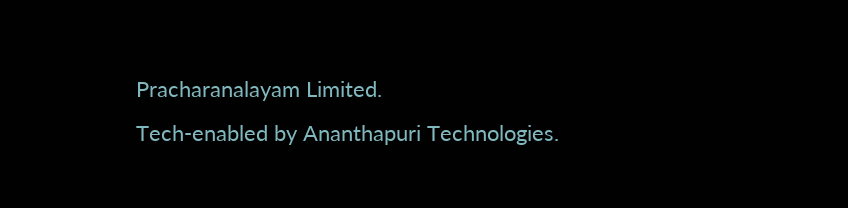Pracharanalayam Limited.
Tech-enabled by Ananthapuri Technologies.